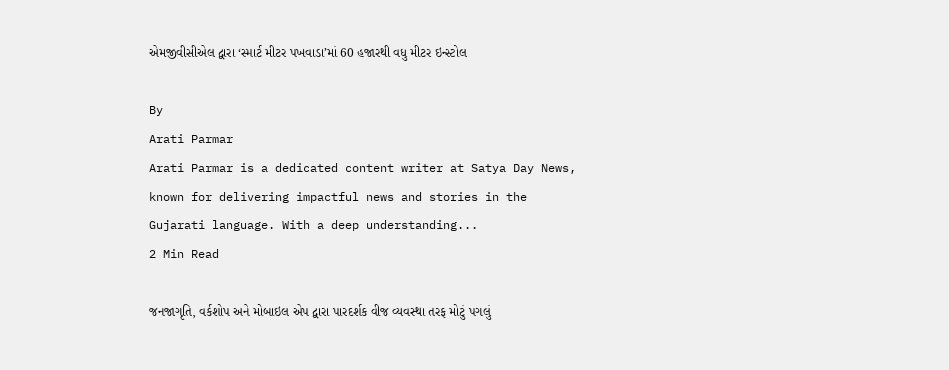એમજીવીસીએલ દ્વારા ‘સ્માર્ટ મીટર પખવાડા’માં 60 હજારથી વધુ મીટર ઇન્સ્ટોલ

By
Arati Parmar
Arati Parmar is a dedicated content writer at Satya Day News, known for delivering impactful news and stories in the Gujarati language. With a deep understanding...
2 Min Read

જનજાગૃતિ, વર્કશોપ અને મોબાઇલ એપ દ્વારા પારદર્શક વીજ વ્યવસ્થા તરફ મોટું પગલું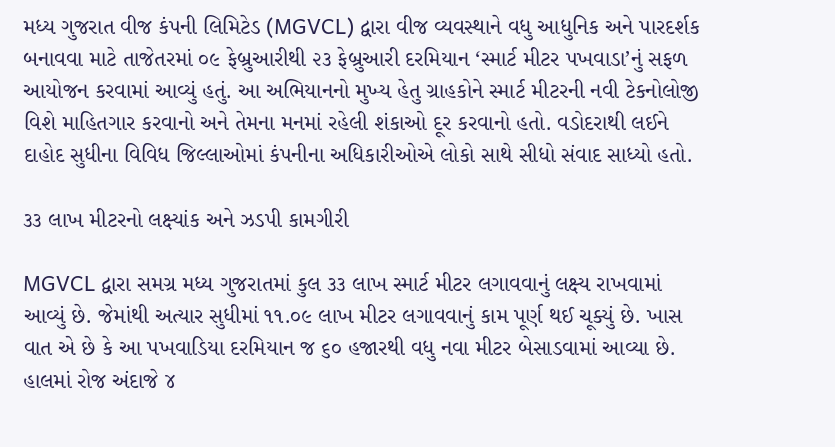મધ્ય ગુજરાત વીજ કંપની લિમિટેડ (MGVCL) દ્વારા વીજ વ્યવસ્થાને વધુ આધુનિક અને પારદર્શક બનાવવા માટે તાજેતરમાં ૦૯ ફેબ્રુઆરીથી ૨૩ ફેબ્રુઆરી દરમિયાન ‘સ્માર્ટ મીટર પખવાડા’નું સફળ આયોજન કરવામાં આવ્યું હતું. આ અભિયાનનો મુખ્ય હેતુ ગ્રાહકોને સ્માર્ટ મીટરની નવી ટેકનોલોજી વિશે માહિતગાર કરવાનો અને તેમના મનમાં રહેલી શંકાઓ દૂર કરવાનો હતો. વડોદરાથી લઈને દાહોદ સુધીના વિવિધ જિલ્લાઓમાં કંપનીના અધિકારીઓએ લોકો સાથે સીધો સંવાદ સાધ્યો હતો.

૩૩ લાખ મીટરનો લક્ષ્યાંક અને ઝડપી કામગીરી

MGVCL દ્વારા સમગ્ર મધ્ય ગુજરાતમાં કુલ ૩૩ લાખ સ્માર્ટ મીટર લગાવવાનું લક્ષ્ય રાખવામાં આવ્યું છે. જેમાંથી અત્યાર સુધીમાં ૧૧.૦૯ લાખ મીટર લગાવવાનું કામ પૂર્ણ થઈ ચૂક્યું છે. ખાસ વાત એ છે કે આ પખવાડિયા દરમિયાન જ ૬૦ હજારથી વધુ નવા મીટર બેસાડવામાં આવ્યા છે. હાલમાં રોજ અંદાજે ૪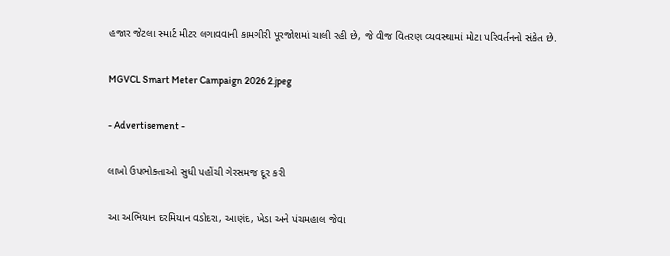હજાર જેટલા સ્માર્ટ મીટર લગાવવાની કામગીરી પૂરજોશમાં ચાલી રહી છે, જે વીજ વિતરણ વ્યવસ્થામાં મોટા પરિવર્તનનો સંકેત છે.

MGVCL Smart Meter Campaign 2026 2.jpeg

- Advertisement -

લાખો ઉપભોક્તાઓ સુધી પહોંચી ગેરસમજ દૂર કરી

આ અભિયાન દરમિયાન વડોદરા, આણંદ, ખેડા અને પંચમહાલ જેવા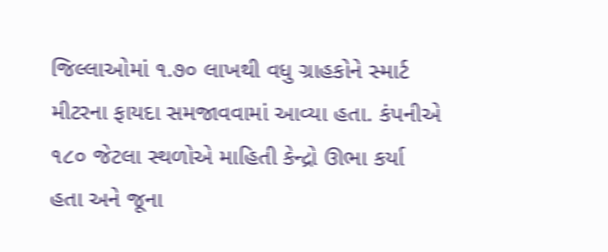જિલ્લાઓમાં ૧.૭૦ લાખથી વધુ ગ્રાહકોને સ્માર્ટ મીટરના ફાયદા સમજાવવામાં આવ્યા હતા. કંપનીએ ૧૮૦ જેટલા સ્થળોએ માહિતી કેન્દ્રો ઊભા કર્યા હતા અને જૂના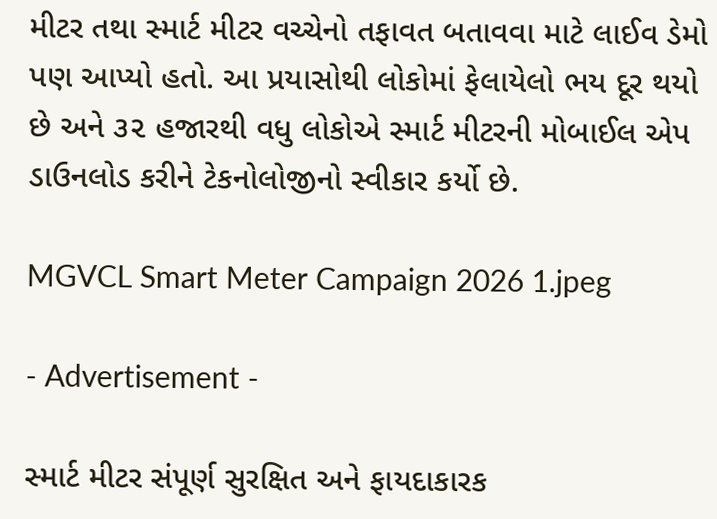મીટર તથા સ્માર્ટ મીટર વચ્ચેનો તફાવત બતાવવા માટે લાઈવ ડેમો પણ આપ્યો હતો. આ પ્રયાસોથી લોકોમાં ફેલાયેલો ભય દૂર થયો છે અને ૩૨ હજારથી વધુ લોકોએ સ્માર્ટ મીટરની મોબાઈલ એપ ડાઉનલોડ કરીને ટેકનોલોજીનો સ્વીકાર કર્યો છે.

MGVCL Smart Meter Campaign 2026 1.jpeg

- Advertisement -

સ્માર્ટ મીટર સંપૂર્ણ સુરક્ષિત અને ફાયદાકારક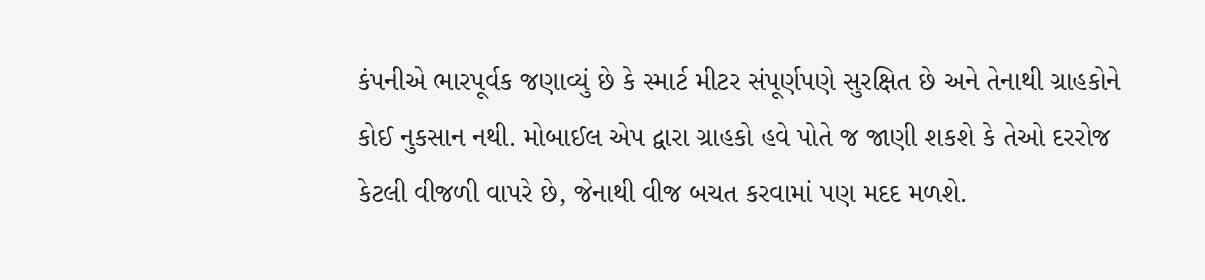કંપનીએ ભારપૂર્વક જણાવ્યું છે કે સ્માર્ટ મીટર સંપૂર્ણપણે સુરક્ષિત છે અને તેનાથી ગ્રાહકોને કોઈ નુકસાન નથી. મોબાઈલ એપ દ્વારા ગ્રાહકો હવે પોતે જ જાણી શકશે કે તેઓ દરરોજ કેટલી વીજળી વાપરે છે, જેનાથી વીજ બચત કરવામાં પણ મદદ મળશે.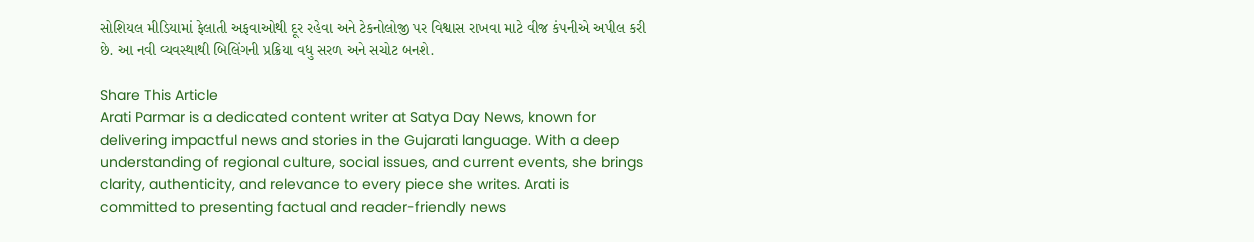સોશિયલ મીડિયામાં ફેલાતી અફવાઓથી દૂર રહેવા અને ટેકનોલોજી પર વિશ્વાસ રાખવા માટે વીજ કંપનીએ અપીલ કરી છે. આ નવી વ્યવસ્થાથી બિલિંગની પ્રક્રિયા વધુ સરળ અને સચોટ બનશે.

Share This Article
Arati Parmar is a dedicated content writer at Satya Day News, known for delivering impactful news and stories in the Gujarati language. With a deep understanding of regional culture, social issues, and current events, she brings clarity, authenticity, and relevance to every piece she writes. Arati is committed to presenting factual and reader-friendly news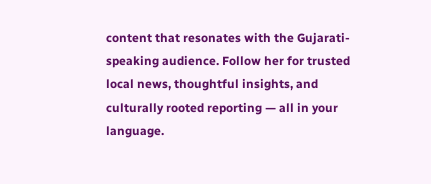content that resonates with the Gujarati-speaking audience. Follow her for trusted local news, thoughtful insights, and culturally rooted reporting — all in your language.